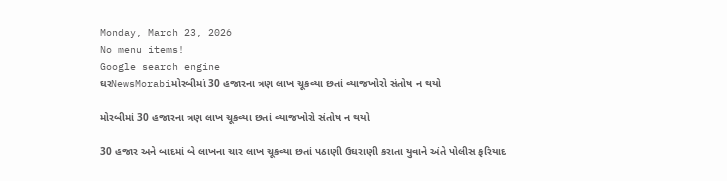Monday, March 23, 2026
No menu items!
Google search engine
ઘરNewsMorabiમોરબીમાં 30 હજારના ત્રણ લાખ ચૂકવ્યા છતાં વ્યાજખોરો સંતોષ ન થયો

મોરબીમાં 30 હજારના ત્રણ લાખ ચૂકવ્યા છતાં વ્યાજખોરો સંતોષ ન થયો

30 હજાર અને બાદમાં બે લાખના ચાર લાખ ચૂકવ્યા છતાં પઠાણી ઉઘરાણી કરાતા યુવાને અંતે પોલીસ ફરિયાદ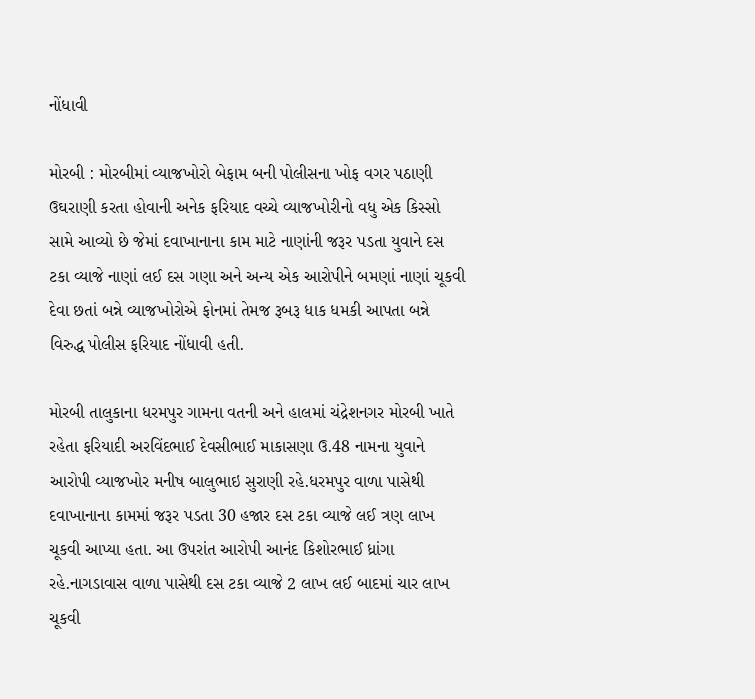નોંધાવી

મોરબી : મોરબીમાં વ્યાજખોરો બેફામ બની પોલીસના ખોફ વગર પઠાણી ઉઘરાણી કરતા હોવાની અનેક ફરિયાદ વચ્ચે વ્યાજખોરીનો વધુ એક કિસ્સો સામે આવ્યો છે જેમાં દવાખાનાના કામ માટે નાણાંની જરૂર પડતા યુવાને દસ ટકા વ્યાજે નાણાં લઈ દસ ગણા અને અન્ય એક આરોપીને બમણાં નાણાં ચૂકવી દેવા છતાં બન્ને વ્યાજખોરોએ ફોનમાં તેમજ રૂબરૂ ધાક ધમકી આપતા બન્ને વિરુદ્ધ પોલીસ ફરિયાદ નોંધાવી હતી.

મોરબી તાલુકાના ધરમપુર ગામના વતની અને હાલમાં ચંદ્રેશનગર મોરબી ખાતે રહેતા ફરિયાદી અરવિંદભાઈ દેવસીભાઈ માકાસણા ઉ.48 નામના યુવાને આરોપી વ્યાજખોર મનીષ બાલુભાઇ સુરાણી રહે.ધરમપુર વાળા પાસેથી દવાખાનાના કામમાં જરૂર પડતા 30 હજાર દસ ટકા વ્યાજે લઈ ત્રણ લાખ ચૂકવી આપ્યા હતા. આ ઉપરાંત આરોપી આનંદ કિશોરભાઈ ધ્રાંગા રહે.નાગડાવાસ વાળા પાસેથી દસ ટકા વ્યાજે 2 લાખ લઈ બાદમાં ચાર લાખ ચૂકવી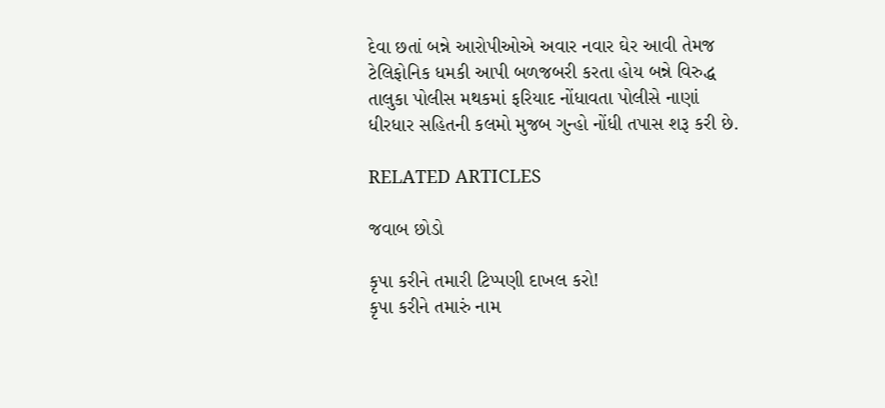દેવા છતાં બન્ને આરોપીઓએ અવાર નવાર ઘેર આવી તેમજ ટેલિફોનિક ધમકી આપી બળજબરી કરતા હોય બન્ને વિરુદ્ધ તાલુકા પોલીસ મથકમાં ફરિયાદ નોંધાવતા પોલીસે નાણાં ધીરધાર સહિતની કલમો મુજબ ગુન્હો નોંધી તપાસ શરૂ કરી છે.

RELATED ARTICLES

જવાબ છોડો

કૃપા કરીને તમારી ટિપ્પણી દાખલ કરો!
કૃપા કરીને તમારું નામ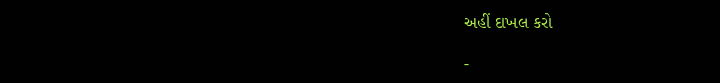અહીં દાખલ કરો

-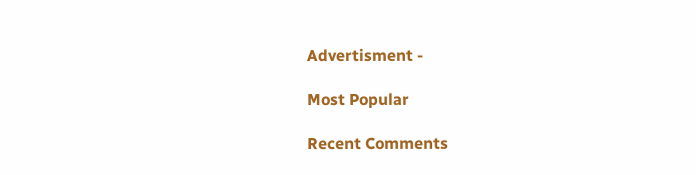Advertisment -

Most Popular

Recent Comments